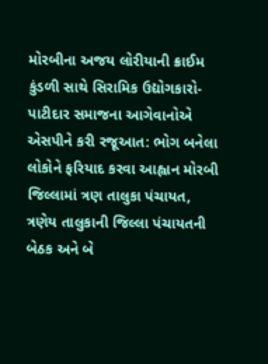મોરબીના અજય લોરીયાની ક્રાઈમ કુંડળી સાથે સિરામિક ઉદ્યોગકારો-પાટીદાર સમાજના આગેવાનોએ એસપીને કરી રજૂઆત: ભોગ બનેલા લોકોને ફરિયાદ કરવા આહ્વાન મોરબી જિલ્લામાં ત્રણ તાલુકા પંચાયત, ત્રણેય તાલુકાની જિલ્લા પંચાયતની બેઠક અને બે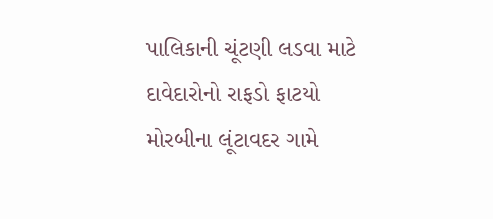પાલિકાની ચૂંટણી લડવા માટે દાવેદારોનો રાફડો ફાટયો મોરબીના લૂંટાવદર ગામે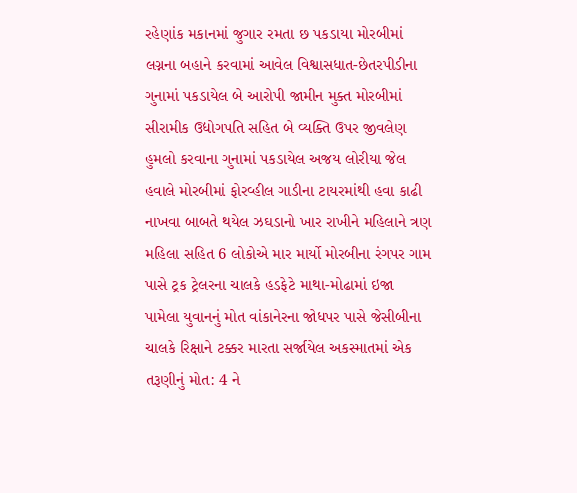રહેણાંક મકાનમાં જુગાર રમતા છ પકડાયા મોરબીમાં લગ્નના બહાને કરવામાં આવેલ વિશ્વાસધાત-છેતરપીડીના ગુનામાં પકડાયેલ બે આરોપી જામીન મુક્ત મોરબીમાં સીરામીક ઉદ્યોગપતિ સહિત બે વ્યક્તિ ઉપર જીવલેણ હુમલો કરવાના ગુનામાં પકડાયેલ અજય લોરીયા જેલ હવાલે મોરબીમાં ફોરવ્હીલ ગાડીના ટાયરમાંથી હવા કાઢી નાખવા બાબતે થયેલ ઝઘડાનો ખાર રાખીને મહિલાને ત્રણ મહિલા સહિત 6 લોકોએ માર માર્યો મોરબીના રંગપર ગામ પાસે ટ્રક ટ્રેલરના ચાલકે હડફેટે માથા-મોઢામાં ઇજા પામેલા યુવાનનું મોત વાંકાનેરના જોધપર પાસે જેસીબીના ચાલકે રિક્ષાને ટક્કર મારતા સર્જાયેલ અકસ્માતમાં એક તરૂણીનું મોત: 4 ને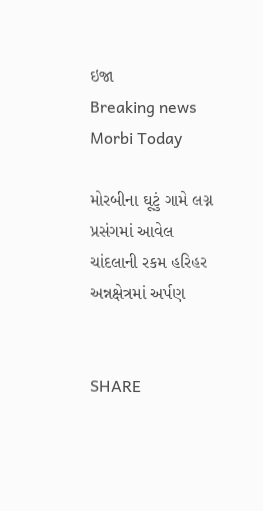ઇજા
Breaking news
Morbi Today

મોરબીના ઘૂટું ગામે લગ્ન પ્રસંગમાં આવેલ ચાંદલાની રકમ હરિહર અન્નક્ષેત્રમાં અર્પણ


SHARE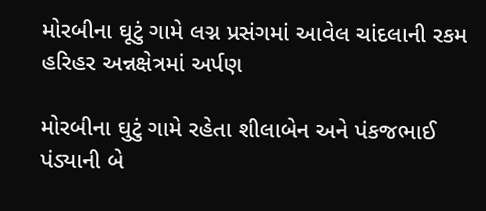મોરબીના ઘૂટું ગામે લગ્ન પ્રસંગમાં આવેલ ચાંદલાની રકમ હરિહર અન્નક્ષેત્રમાં અર્પણ

મોરબીના ઘુટું ગામે રહેતા શીલાબેન અને પંકજભાઈ પંડ્યાની બે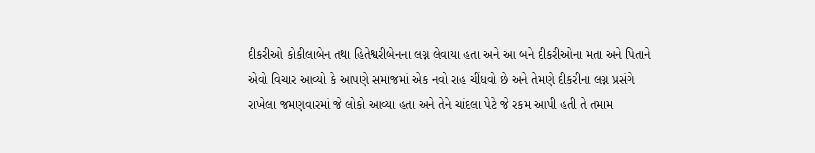દીકરીઓ કોકીલાબેન તથા હિતેશ્વરીબેનના લગ્ન લેવાયા હતા અને આ બને દીકરીઓના મતા અને પિતાને એવો વિચાર આવ્યો કે આપણે સમાજમાં એક નવો રાહ ચીંધવો છે અને તેમણે દીકરીના લગ્ન પ્રસંગે રાખેલા જમણવારમાં જે લોકો આવ્યા હતા અને તેને ચાંદલા પેટે જે રકમ આપી હતી તે તમામ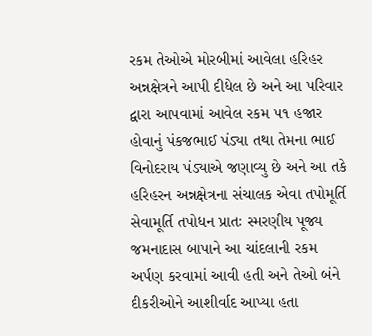રકમ તેઓએ મોરબીમાં આવેલા હરિહર અન્નક્ષેત્રને આપી દીધેલ છે અને આ પરિવાર દ્વારા આપવામાં આવેલ રકમ ૫૧ હજાર હોવાનું પંકજભાઈ પંડ્યા તથા તેમના ભાઈ વિનોદરાય પંડ્યાએ જણાવ્યુ છે અને આ તકે હરિહરન અન્નક્ષેત્રના સંચાલક એવા તપોમૂર્તિ  સેવામૂર્તિ તપોધન પ્રાતઃ સ્મરણીય પૂજ્ય જમનાદાસ બાપાને આ ચાંદલાની રકમ અર્પણ કરવામાં આવી હતી અને તેઓ બંને દીકરીઓને આશીર્વાદ આપ્યા હતા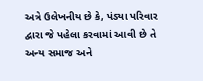અત્રે ઉલેખનીય છે કે, પંડ્યા પરિવાર દ્વારા જે પહેલા કરવામાં આવી છે તે અન્ય સમાજ અને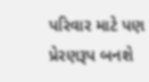પરિવાર માટે પણ પ્રેરણરૂપ બનશે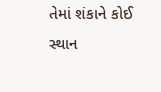તેમાં શંકાને કોઈ સ્થાન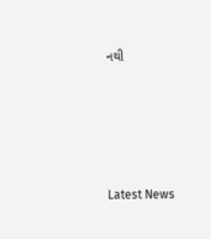નથી






Latest News